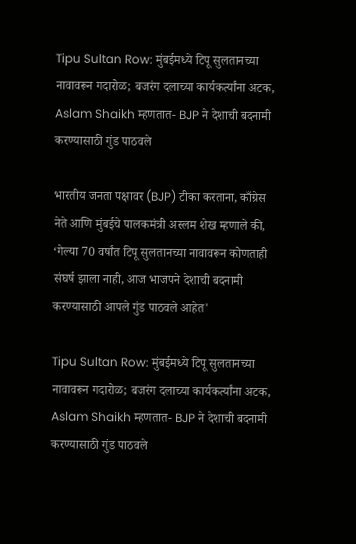Tipu Sultan Row: मुंबईमध्ये टिपू सुलतानच्या नावावरून गदारोळ; बजरंग दलाच्या कार्यकर्त्यांना अटक, Aslam Shaikh म्हणतात- BJP ने देशाची बदनामी करण्यासाठी गुंड पाठवले

भारतीय जनता पक्षावर (BJP) टीका करताना, काँग्रेस नेते आणि मुंबईचे पालकमंत्री अस्लम शेख म्हणाले की, ‘गेल्या 70 वर्षांत टिपू सुलतानच्या नावावरून कोणताही संघर्ष झाला नाही, आज भाजपने देशाची बदनामी करण्यासाठी आपले गुंड पाठवले आहेत'

Tipu Sultan Row: मुंबईमध्ये टिपू सुलतानच्या नावावरून गदारोळ; बजरंग दलाच्या कार्यकर्त्यांना अटक, Aslam Shaikh म्हणतात- BJP ने देशाची बदनामी करण्यासाठी गुंड पाठवले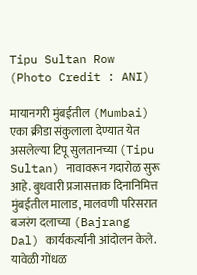Tipu Sultan Row (Photo Credit : ANI)

मायानगरी मुंबईतील (Mumbai) एका क्रीडा संकुलाला देण्यात येत असलेल्या टिपू सुलतानच्या (Tipu Sultan) नावावरून गदारोळ सुरू आहे. बुधवारी प्रजासत्ताक दिनानिमित्त मुंबईतील मालाड, मालवणी परिसरात बजरंग दलाच्या (Bajrang Dal) कार्यकर्त्यांनी आंदोलन केले. यावेळी गोंधळ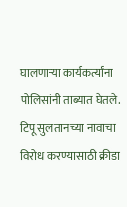घालणाऱ्या कार्यकर्त्यांना पोलिसांनी ताब्यात घेतले. टिपू सुलतानच्या नावाचा विरोध करण्यासाठी क्रीडा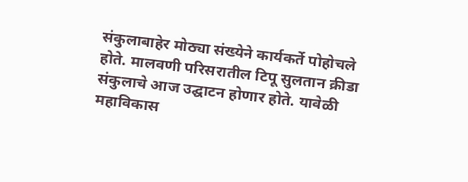संकुलाबाहेर मोठ्या संख्येने कार्यकर्ते पोहोचले होते. मालवणी परिसरातील टिपू सुलतान क्रीडा संकुलाचे आज उद्घाटन होणार होते. यावेळी महाविकास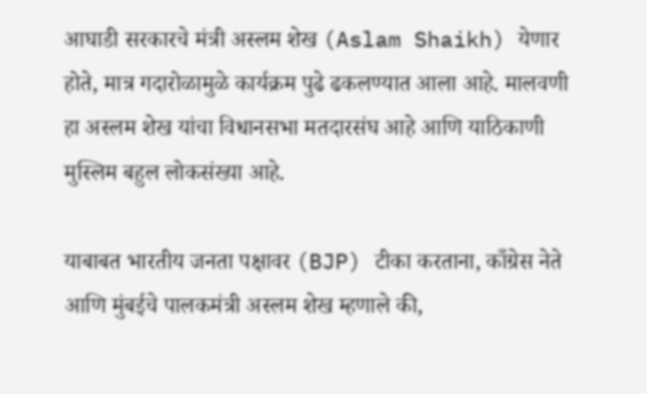आघाडी सरकारचे मंत्री अस्लम शेख (Aslam Shaikh) येणार होते, मात्र गदारोळामुळे कार्यक्रम पुढे ढकलण्यात आला आहे. मालवणी हा अस्लम शेख यांचा विधानसभा मतदारसंघ आहे आणि याठिकाणी मुस्लिम बहुल लोकसंख्या आहे.

याबाबत भारतीय जनता पक्षावर (BJP) टीका करताना, काँग्रेस नेते आणि मुंबईचे पालकमंत्री अस्लम शेख म्हणाले की,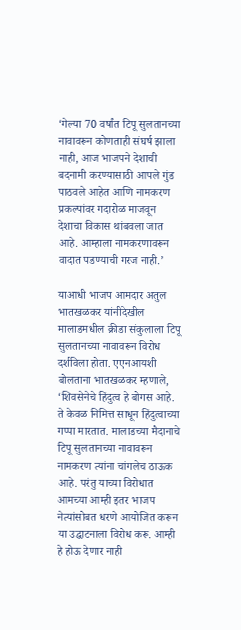‘गेल्या 70 वर्षांत टिपू सुलतानच्या नावावरून कोणताही संघर्ष झाला नाही, आज भाजपने देशाची बदनामी करण्यासाठी आपले गुंड पाठवले आहेत आणि नामकरण प्रकल्पांवर गदारोळ माजवून देशाचा विकास थांबवला जात आहे. आम्हाला नामकरणावरून वादात पडण्याची गरज नाही.’

याआधी भाजप आमदार अतुल भातखळकर यांनीदेखील मालाडमधील क्रीडा संकुलाला टिपू सुलतानच्या नावावरून विरोध दर्शविला होता. एएनआयशी बोलताना भातखळकर म्हणाले, ‘शिवसेनेचे हिंदुत्व हे बोगस आहे. ते केवळ निमित्त साधून हिंदुत्वाच्या गप्पा मारतात. मालाडच्या मैदानाचे टिपू सुलतानच्या नावावरून नामकरण त्यांना चांगलेच ठाऊक आहे. परंतु याच्या विरोधात आमच्या आम्ही इतर भाजप नेत्यांसोबत धरणे आयोजित करून या उद्घाटनाला विरोध करू. आम्ही हे होऊ देणार नाही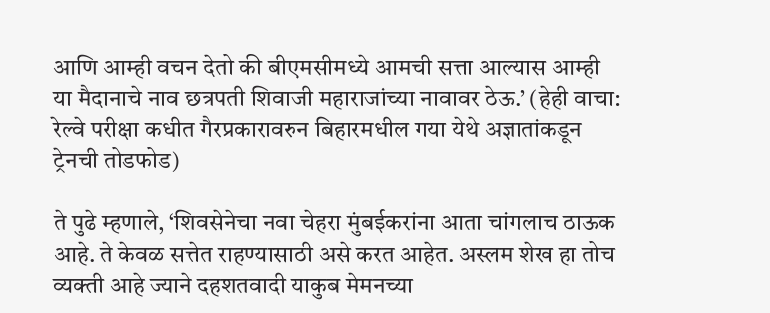आणि आम्ही वचन देतो की बीएमसीमध्ये आमची सत्ता आल्यास आम्ही या मैदानाचे नाव छत्रपती शिवाजी महाराजांच्या नावावर ठेऊ.’ (हेही वाचा: रेल्वे परीक्षा कधीत गैरप्रकारावरुन बिहारमधील गया येथे अज्ञातांकडून ट्रेनची तोडफोड)

ते पुढे म्हणाले, ‘शिवसेनेचा नवा चेहरा मुंबईकरांना आता चांगलाच ठाऊक आहे. ते केवळ सत्तेत राहण्यासाठी असे करत आहेत. अस्लम शेख हा तोच व्यक्ती आहे ज्याने दहशतवादी याकुब मेमनच्या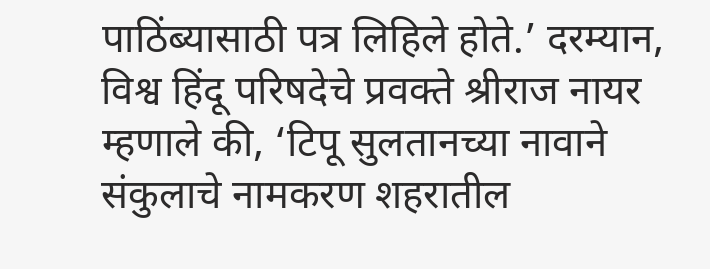पाठिंब्यासाठी पत्र लिहिले होते.’ दरम्यान, विश्व हिंदू परिषदेचे प्रवक्ते श्रीराज नायर म्हणाले की, ‘टिपू सुलतानच्या नावाने संकुलाचे नामकरण शहरातील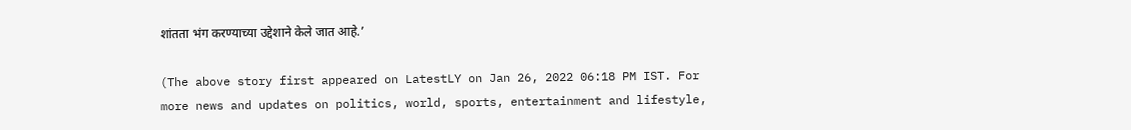शांतता भंग करण्याच्या उद्देशाने केले जात आहे.’

(The above story first appeared on LatestLY on Jan 26, 2022 06:18 PM IST. For more news and updates on politics, world, sports, entertainment and lifestyle,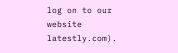log on to our website latestly.com).